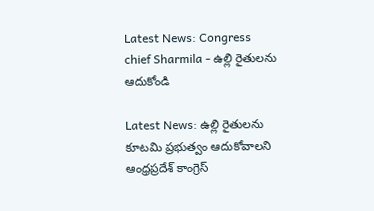Latest News: Congress chief Sharmila - ఉల్లి రైతులను ఆదుకోండి

Latest News: ఉల్లి రైతులను కూటమి ప్రభుత్వం ఆదుకోవాలని ఆంధ్రప్రదేశ్ కాంగ్రెస్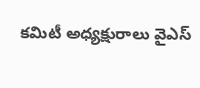కమిటీ అధ్యక్షురాలు వైఎస్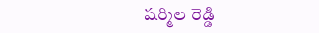షర్మిల రెడ్డి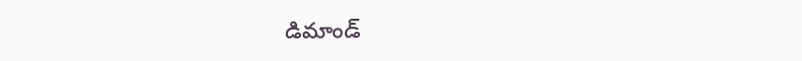డిమాండ్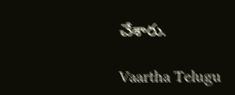చేశారు.

Vaartha Telugu